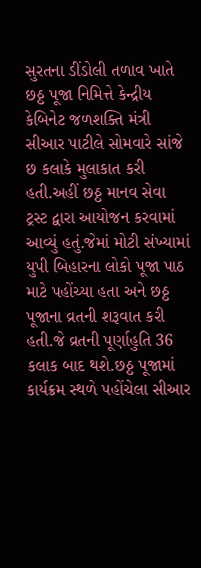સુરતના ડીંડોલી તળાવ ખાતે છઠ્ઠ પૂજા નિમિત્તે કેન્દ્રીય કેબિનેટ જળશક્તિ મંત્રી સીઆર પાટીલે સોમવારે સાંજે છ કલાકે મુલાકાત કરી હતી.અહીં છઠ્ઠ માનવ સેવા ટ્રસ્ટ દ્વારા આયોજન કરવામાં આવ્યું હતું.જેમાં મોટી સંખ્યામાં યુપી બિહારના લોકો પૂજા પાઠ માટે પહોંચ્યા હતા અને છઠ્ઠ પૂજાના વ્રતની શરૂવાત કરી હતી.જે વ્રતની પૂર્ણાહુતિ 36 કલાક બાદ થશે.છઠ્ઠ પૂજામાં કાર્યક્રમ સ્થળે પહોંચેલા સીઆર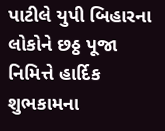પાટીલે યુપી બિહારના લોકોને છઠ્ઠ પૂજા નિમિત્તે હાર્દિક શુભકામના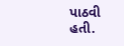પાઠવી હતી.